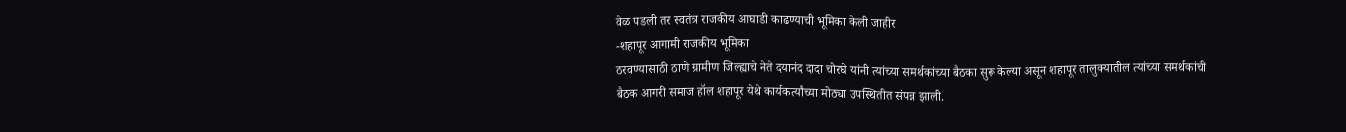वेळ पडली तर स्वतंत्र राजकीय आघाडी काढण्याची भूमिका केली जाहीर
-शहापूर आगामी राजकीय भूमिका
ठरवण्यासाठी ठाणे ग्रामीण जिल्ह्याचे नेते दयानंद दादा चोरघे यांनी त्यांच्या समर्थकांच्या बैठका सुरू केल्या असून शहापूर तालुक्यातील त्यांच्या समर्थकांची बैठक आगरी समाज हॉल शहापूर येथे कार्यकर्त्यांच्या मोठ्या उपस्थितीत संपन्न झाली.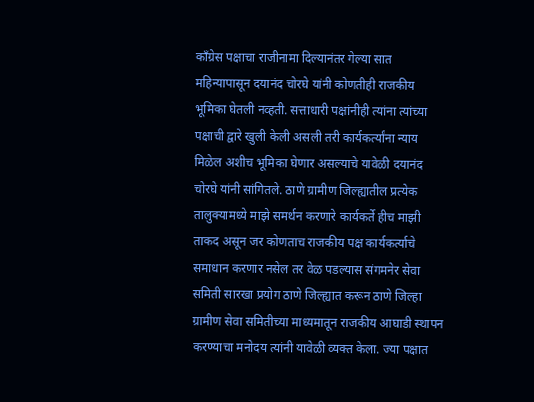कॉंग्रेस पक्षाचा राजीनामा दिल्यानंतर गेल्या सात महिन्यापासून दयानंद चोरघे यांनी कोणतीही राजकीय भूमिका घेतली नव्हती. सत्ताधारी पक्षांनीही त्यांना त्यांच्या पक्षाची द्वारे खुली केली असली तरी कार्यकर्त्यांना न्याय मिळेल अशीच भूमिका घेणार असल्याचे यावेळी दयानंद चोरघे यांनी सांगितले. ठाणे ग्रामीण जिल्ह्यातील प्रत्येक तालुक्यामध्ये माझे समर्थन करणारे कार्यकर्ते हीच माझी ताकद असून जर कोणताच राजकीय पक्ष कार्यकर्त्याचे समाधान करणार नसेल तर वेळ पडल्यास संगमनेर सेवा समिती सारखा प्रयोग ठाणे जिल्ह्यात करून ठाणे जिल्हा ग्रामीण सेवा समितीच्या माध्यमातून राजकीय आघाडी स्थापन करण्याचा मनोदय त्यांनी यावेळी व्यक्त केला. ज्या पक्षात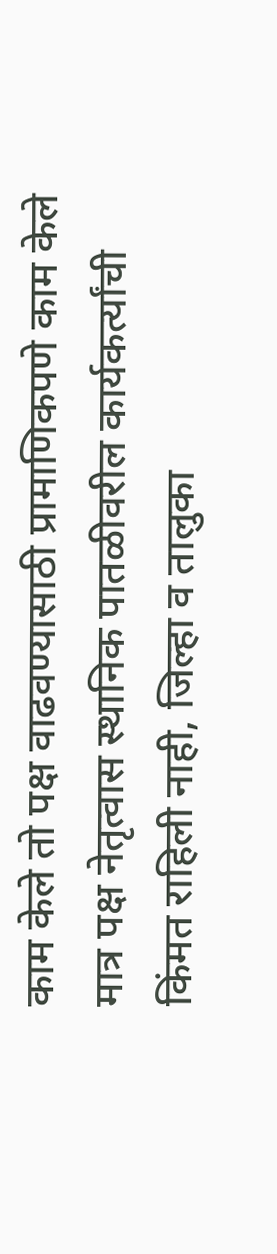काम केले तो पक्ष वाढवण्यासाठी प्रामाणिकपणे काम केले मात्र पक्ष नेतृत्वास स्थानिक पातळीवरील कार्यकर्त्यांची किंमत राहिली नाही, जिल्हा व तालुका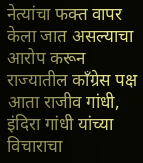नेत्यांचा फक्त वापर केला जात असल्याचा आरोप करून राज्यातील काँग्रेस पक्ष आता राजीव गांधी, इंदिरा गांधी यांच्या विचाराचा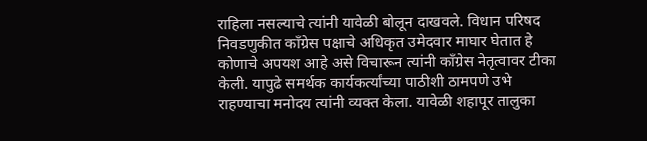राहिला नसल्याचे त्यांनी यावेळी बोलून दाखवले. विधान परिषद निवडणुकीत काँग्रेस पक्षाचे अधिकृत उमेदवार माघार घेतात हे कोणाचे अपयश आहे असे विचारून त्यांनी काँग्रेस नेतृत्वावर टीका केली. यापुढे समर्थक कार्यकर्त्यांच्या पाठीशी ठामपणे उभे राहण्याचा मनोदय त्यांनी व्यक्त केला. यावेळी शहापूर तालुका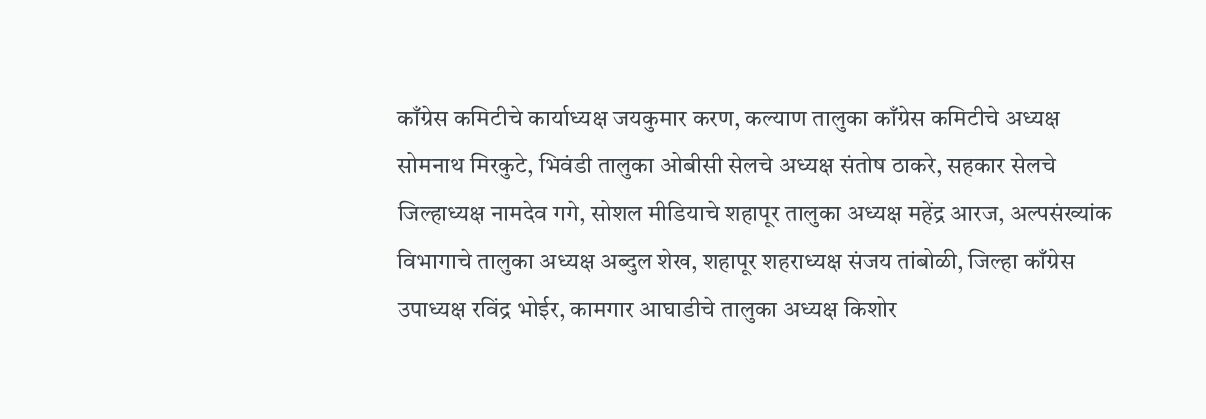काँग्रेस कमिटीचे कार्याध्यक्ष जयकुमार करण, कल्याण तालुका काँग्रेस कमिटीचे अध्यक्ष सोमनाथ मिरकुटे, भिवंडी तालुका ओबीसी सेलचे अध्यक्ष संतोष ठाकरे, सहकार सेलचे जिल्हाध्यक्ष नामदेव गगे, सोशल मीडियाचे शहापूर तालुका अध्यक्ष महेंद्र आरज, अल्पसंख्यांक विभागाचे तालुका अध्यक्ष अब्दुल शेख, शहापूर शहराध्यक्ष संजय तांबोळी, जिल्हा काँग्रेस उपाध्यक्ष रविंद्र भोईर, कामगार आघाडीचे तालुका अध्यक्ष किशोर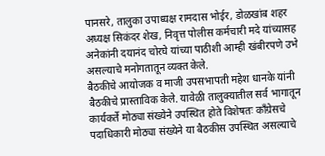पानसरे, तालुका उपाध्यक्ष रामदास भोईर, डोळखांब शहर अध्यक्ष सिकंदर शेख, निवृत्त पोलीस कर्मचारी मदे यांच्यासह अनेकांनी दयानंद चोरघे यांच्या पाठीशी आम्ही खंबीरपणे उभे असल्याचे मनोगतातून व्यक्त केले.
बैठकीचे आयोजक व माजी उपसभापती महेश धानके यांनी बैठकीचे प्रास्ताविक केले. यावेळी तालुक्यातील सर्व भागातून कार्यकर्ते मोठ्या संख्येने उपस्थित होते विशेषतः काँग्रेसचे पदाधिकारी मोठ्या संख्येने या बैठकीस उपस्थित असल्याचे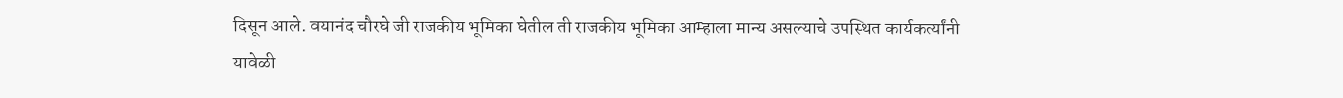दिसून आले. वयानंद चौरघे जी राजकीय भूमिका घेतील ती राजकीय भूमिका आम्हाला मान्य असल्याचे उपस्थित कार्यकर्त्यांनी यावेळी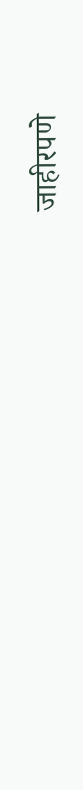जाहीरपणे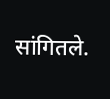सांगितले.